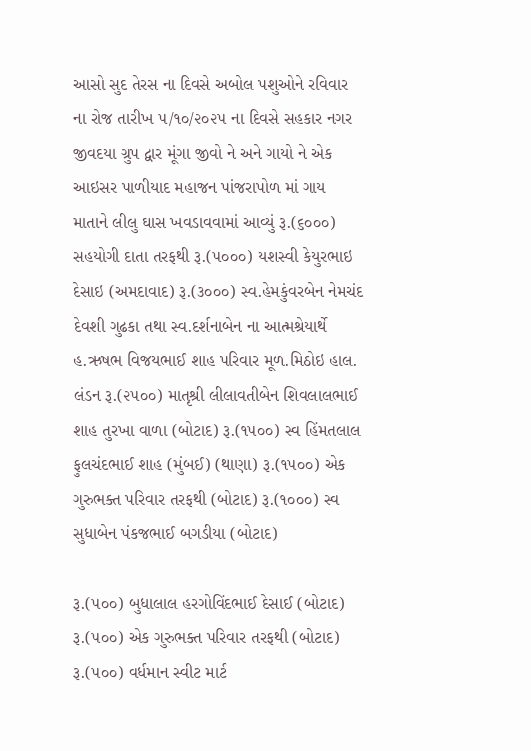આસો સુદ તેરસ ના દિવસે અબોલ પશુઓને રવિવાર ના રોજ તારીખ ૫/૧૦/૨૦૨૫ ના દિવસે સહકાર નગર જીવદયા ગ્રુપ દ્વાર મૂંગા જીવો ને અને ગાયો ને એક આઇસર પાળીયાદ મહાજન પાંજરાપોળ માં ગાય માતાને લીલુ ઘાસ ખવડાવવામાં આવ્યું રૂ.(૬૦૦૦) સહયોગી દાતા તરફથી રૂ.(૫૦૦૦) યશસ્વી કેયુરભાઇ દેસાઇ (અમદાવાદ) રૂ.(૩૦૦૦) સ્વ.હેમકુંવરબેન નેમચંદ દેવશી ગુઢકા તથા સ્વ.દર્શનાબેન ના આત્મશ્રેયાર્થે હ.ઋષભ વિજયભાઈ શાહ પરિવાર મૂળ.મિઠોઇ હાલ. લંડન રૂ.(૨૫૦૦) માતૃશ્રી લીલાવતીબેન શિવલાલભાઈ શાહ તુરખા વાળા (બોટાદ) રૂ.(૧૫૦૦) સ્વ હિંમતલાલ ફુલચંદભાઈ શાહ (મુંબઈ) (થાણા) રૂ.(૧૫૦૦) એક ગુરુભક્ત પરિવાર તરફથી (બોટાદ) રૂ.(૧૦૦૦) સ્વ સુધાબેન પંકજભાઈ બગડીયા (બોટાદ)

રૂ.(૫૦૦) બુધાલાલ હરગોવિંદભાઈ દેસાઈ (બોટાદ) રૂ.(૫૦૦) એક ગુરુભક્ત પરિવાર તરફથી (બોટાદ) રૂ.(૫૦૦) વર્ધમાન સ્વીટ માર્ટ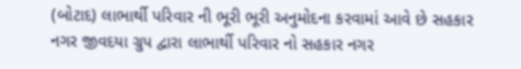(બોટાદ) લાભાર્થી પરિવાર ની ભૂરી ભૂરી અનુમોદના કરવામાં આવે છે સહકાર નગર જીવદયા ગ્રુપ દ્વારા લાભાર્થી પરિવાર નો સહકાર નગર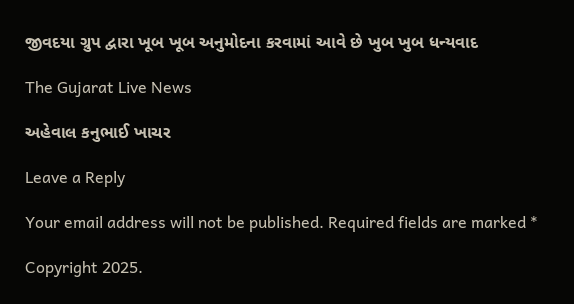જીવદયા ગ્રુપ દ્વારા ખૂબ ખૂબ અનુમોદના કરવામાં આવે છે ખુબ ખુબ ધન્યવાદ

The Gujarat Live News

અહેવાલ કનુભાઈ ખાચર

Leave a Reply

Your email address will not be published. Required fields are marked *

Copyright 2025.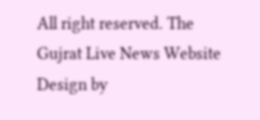All right reserved. The Gujrat Live News Website Design by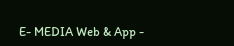E- MEDIA Web & App -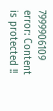7999906109
error: Content is protected !!